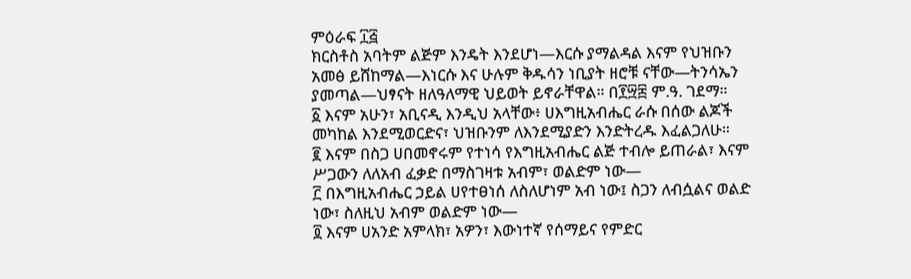ምዕራፍ ፲፭
ክርስቶስ አባትም ልጅም እንዴት እንደሆነ—እርሱ ያማልዳል እናም የህዝቡን አመፅ ይሸከማል—እነርሱ እና ሁሉም ቅዱሳን ነቢያት ዘሮቹ ናቸው—ትንሳኤን ያመጣል—ህፃናት ዘለዓለማዊ ህይወት ይኖራቸዋል። በ፻፵፰ ም.ዓ. ገደማ።
፩ እናም አሁን፣ አቢናዲ እንዲህ አላቸው፥ ሀእግዚአብሔር ራሱ በሰው ልጆች መካከል እንደሚወርድና፣ ህዝቡንም ለእንደሚያድን እንድትረዱ እፈልጋለሁ።
፪ እናም በስጋ ሀበመኖሩም የተነሳ የእግዚአብሔር ልጅ ተብሎ ይጠራል፣ እናም ሥጋውን ለለአብ ፈቃድ በማስገዛቱ አብም፣ ወልድም ነው—
፫ በእግዚአብሔር ኃይል ሀየተፀነሰ ለስለሆነም አብ ነው፤ ስጋን ለብሷልና ወልድ ነው፣ ስለዚህ አብም ወልድም ነው—
፬ እናም ሀአንድ አምላክ፣ አዎን፣ እውነተኛ የሰማይና የምድር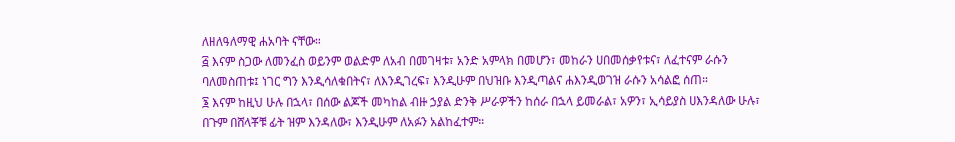ለዘለዓለማዊ ሐአባት ናቸው።
፭ እናም ስጋው ለመንፈስ ወይንም ወልድም ለአብ በመገዛቱ፣ አንድ አምላክ በመሆን፣ መከራን ሀበመሰቃየቱና፣ ለፈተናም ራሱን ባለመስጠቱ፤ ነገር ግን እንዲሳለቁበትና፣ ለእንዲገረፍ፣ እንዲሁም በህዝቡ እንዲጣልና ሐእንዲወገዝ ራሱን አሳልፎ ሰጠ።
፮ እናም ከዚህ ሁሉ በኋላ፣ በሰው ልጆች መካከል ብዙ ኃያል ድንቅ ሥራዎችን ከሰራ በኋላ ይመራል፣ አዎን፣ ኢሳይያስ ሀእንዳለው ሁሉ፣ በጉም በሸላቾቹ ፊት ዝም እንዳለው፣ እንዲሁም ለአፉን አልከፈተም።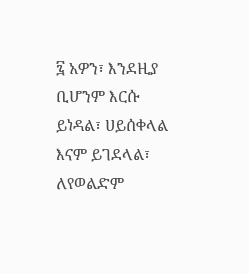፯ አዎን፣ እንደዚያ ቢሆንም እርሱ ይነዳል፣ ሀይሰቀላል እናም ይገደላል፣ ለየወልድም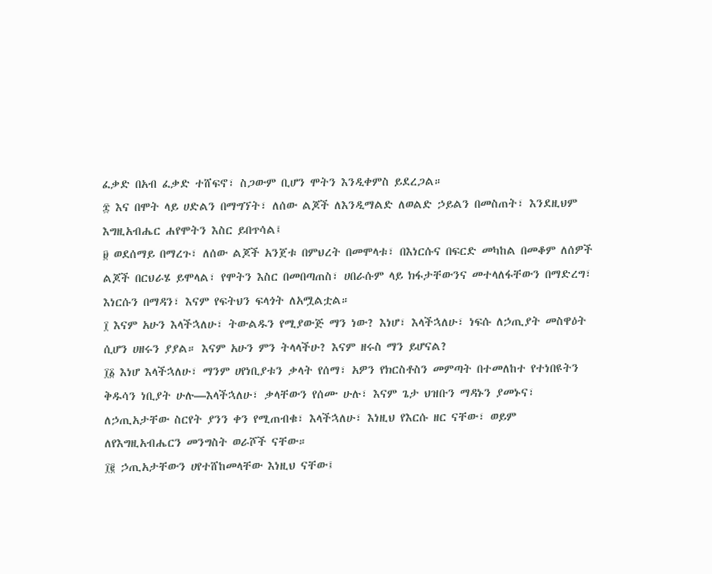ፈቃድ በአብ ፈቃድ ተሸፍኖ፣ ስጋውም ቢሆን ሞትን እንዲቀምስ ይደረጋል።
፰ እና በሞት ላይ ሀድልን በማግኘት፣ ለሰው ልጆች ለእንዲማልድ ለወልድ ኃይልን በመስጠት፣ እንደዚህም እግዚአብሔር ሐየሞትን እስር ይበጥሳል፤
፱ ወደሰማይ በማረጉ፣ ለሰው ልጆች አንጀቱ በምህረት በመሞላቱ፣ በእነርሱና በፍርድ መካከል በመቆም ለሰዎች ልጆች በርህራሄ ይሞላል፣ የሞትን እስር በመበጣጠስ፣ ሀበራሱም ላይ ክፋታቸውንና መተላለፋቸውን በማድረግ፣ እነርሱን በማዳን፣ እናም የፍትህን ፍላጎት ለአሟልቷል።
፲ እናም አሁን እላችኋለሁ፣ ትውልዱን የሚያውጅ ማን ነው? እነሆ፣ እላችኋለሁ፣ ነፍሱ ለኃጢያት መስዋዕት ሲሆን ሀዘሩን ያያል። እናም አሁን ምን ትላላችሁ? እናም ዘሩስ ማን ይሆናል?
፲፩ እነሆ እላችኋለሁ፣ ማንም ሀየነቢያቱን ቃላት የሰማ፣ አዎን የክርስቶስን መምጣት በተመለከተ የተነበዩትን ቅዱሳን ነቢያት ሁሉ—እላችኋለሁ፣ ቃላቸውን የሰሙ ሁሉ፣ እናም ጌታ ህዝቡን ማዳኑን ያመኑና፣ ለኃጢአታቸው ስርየት ያንን ቀን የሚጠብቁ፣ እላችኋለሁ፣ እነዚህ የእርሱ ዘር ናቸው፣ ወይም ለየእግዚአብሔርን መንግስት ወራሾች ናቸው።
፲፪ ኃጢአታቸውን ሀየተሸከመላቸው እነዚህ ናቸው፤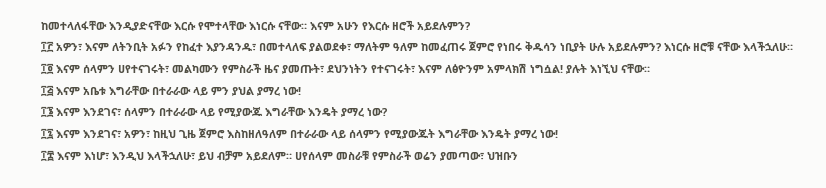ከመተላለፋቸው እንዲያድናቸው እርሱ የሞተላቸው እነርሱ ናቸው። እናም አሁን የእርሱ ዘሮች አይደሉምን?
፲፫ አዎን፣ እናም ለትንቢት አፉን የከፈተ እያንዳንዱ፣ በመተላለፍ ያልወደቀ፣ ማለትም ዓለም ከመፈጠሩ ጀምሮ የነበሩ ቅዱሳን ነቢያት ሁሉ አይደሉምን? እነርሱ ዘሮቹ ናቸው እላችኋለሁ።
፲፬ እናም ሰላምን ሀየተናገሩት፣ መልካሙን የምስራች ዜና ያመጡት፣ ደህንነትን የተናገሩት፣ እናም ለፅዮንም አምላክሽ ነግሷል! ያሉት እነኚህ ናቸው።
፲፭ እናም አቤቱ እግራቸው በተራራው ላይ ምን ያህል ያማረ ነው!
፲፮ እናም እንደገና፣ ሰላምን በተራራው ላይ የሚያውጁ እግራቸው እንዴት ያማረ ነው?
፲፯ እናም እንደገና፣ አዎን፣ ከዚህ ጊዜ ጀምሮ እስከዘለዓለም በተራራው ላይ ሰላምን የሚያውጁት እግራቸው እንዴት ያማረ ነው!
፲፰ እናም እነሆ፣ እንዲህ እላችኋለሁ፣ ይህ ብቻም አይደለም። ሀየሰላም መስራቹ የምስራች ወሬን ያመጣው፣ ህዝቡን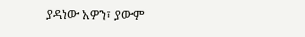ያዳነው አዎን፣ ያውም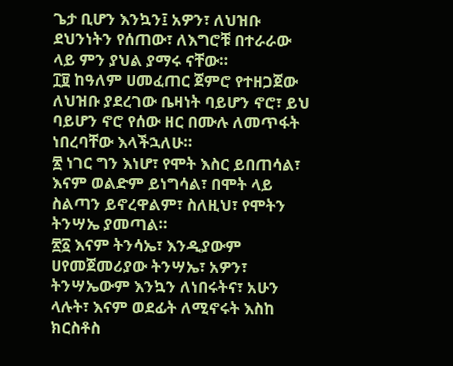ጌታ ቢሆን እንኳን፤ አዎን፣ ለህዝቡ ደህንነትን የሰጠው፣ ለእግሮቹ በተራራው ላይ ምን ያህል ያማሩ ናቸው።
፲፱ ከዓለም ሀመፈጠር ጀምሮ የተዘጋጀው ለህዝቡ ያደረገው ቤዛነት ባይሆን ኖሮ፣ ይህ ባይሆን ኖሮ የሰው ዘር በሙሉ ለመጥፋት ነበረባቸው እላችኋለሁ።
፳ ነገር ግን እነሆ፣ የሞት እስር ይበጠሳል፣ እናም ወልድም ይነግሳል፣ በሞት ላይ ስልጣን ይኖረዋልም፣ ስለዚህ፣ የሞትን ትንሣኤ ያመጣል።
፳፩ እናም ትንሳኤ፣ እንዲያውም ሀየመጀመሪያው ትንሣኤ፣ አዎን፣ ትንሣኤውም እንኳን ለነበሩትና፣ አሁን ላሉት፣ እናም ወደፊት ለሚኖሩት እስከ ክርስቶስ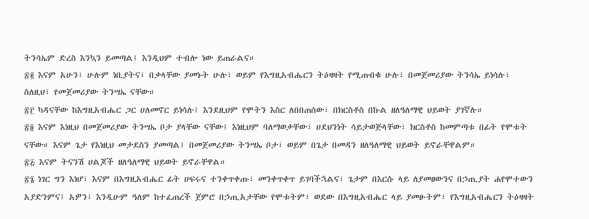ትንሳኤም ድረስ እንኳን ይመጣል፤ እንዲህም ተብሎ ነው ይጠራልና።
፳፪ እናም አሁን፣ ሁሉም ነቢያትና፣ በቃላቸው ያመኑት ሁሉ፣ ወይም የእግዚአብሔርን ትዕዛዛት የሚጠብቁ ሁሉ፣ በመጀመሪያው ትንሳኤ ይነሳሉ፣ ስለዚህ፣ የመጀመሪያው ትንሣኤ ናቸው።
፳፫ ካዳናቸው ከእግዚአብሔር ጋር ሀለመኖር ይነሳሉ፤ እንደዚህም የሞትን እስር ለበበጠሰው፣ በክርስቶስ በኩል ዘለዓለማዊ ህይወት ያገኛሉ።
፳፬ እናም እነዚህ በመጀመሪያው ትንሣኤ ቦታ ያላቸው ናቸው፤ እነዚህም ባለማወቃቸው፣ ሀደህንነት ሳይታወጅላቸው፣ ክርስቶስ ከመምጣቱ በፊት የሞቱት ናቸው። እናም ጌታ የእነዚህ መታደስን ያመጣል፤ በመጀመሪያው ትንሣኤ ቦታ፣ ወይም በጌታ በመዳን ዘለዓለማዊ ህይወት ይኖራቸዋልም።
፳፭ እናም ትናንሽ ሀልጆች ዘለዓለማዊ ህይወት ይኖራቸዋል።
፳፮ ነገር ግን እነሆ፣ እናም በእግዚአብሔር ፊት ሀፍሩና ተንቀጥቀጡ፣ መንቀጥቀጥ ይገባችኋልና፣ ጌታም በእርሱ ላይ ለያመፀውንና በኃጢያት ሐየሞተውን አያድንምና፤ አዎን፣ እንዲሁም ዓለም ከተፈጠረች ጀምሮ በኃጢአታቸው የሞቱትም፣ ወደው በእግዚአብሔር ላይ ያመፁትም፣ የእግዚአብሔርን ትዕዛዛት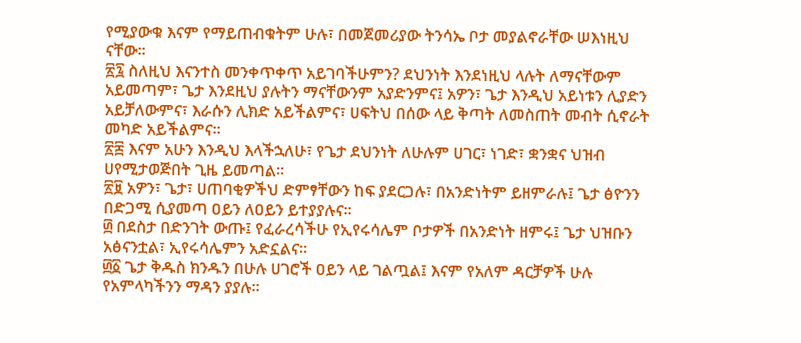የሚያውቁ እናም የማይጠብቁትም ሁሉ፣ በመጀመሪያው ትንሳኤ ቦታ መያልኖራቸው ሠእነዚህ ናቸው።
፳፯ ስለዚህ እናንተስ መንቀጥቀጥ አይገባችሁምን? ደህንነት እንደነዚህ ላሉት ለማናቸውም አይመጣም፣ ጌታ እንደዚህ ያሉትን ማናቸውንም አያድንምና፤ አዎን፣ ጌታ እንዲህ አይነቱን ሊያድን አይቻለውምና፣ እራሱን ሊክድ አይችልምና፣ ሀፍትህ በሰው ላይ ቅጣት ለመስጠት መብት ሲኖራት መካድ አይችልምና።
፳፰ እናም አሁን እንዲህ እላችኋለሁ፣ የጌታ ደህንነት ለሁሉም ሀገር፣ ነገድ፣ ቋንቋና ህዝብ ሀየሚታወጅበት ጊዜ ይመጣል።
፳፱ አዎን፣ ጌታ፣ ሀጠባቂዎችህ ድምፃቸውን ከፍ ያደርጋሉ፣ በአንድነትም ይዘምራሉ፤ ጌታ ፅዮንን በድጋሚ ሲያመጣ ዐይን ለዐይን ይተያያሉና።
፴ በደስታ በድንገት ውጡ፤ የፈራረሳችሁ የኢየሩሳሌም ቦታዎች በአንድነት ዘምሩ፤ ጌታ ህዝቡን አፅናንቷል፣ ኢየሩሳሌምን አድኗልና።
፴፩ ጌታ ቅዱስ ክንዱን በሁሉ ሀገሮች ዐይን ላይ ገልጧል፤ እናም የአለም ዳርቻዎች ሁሉ የአምላካችንን ማዳን ያያሉ።